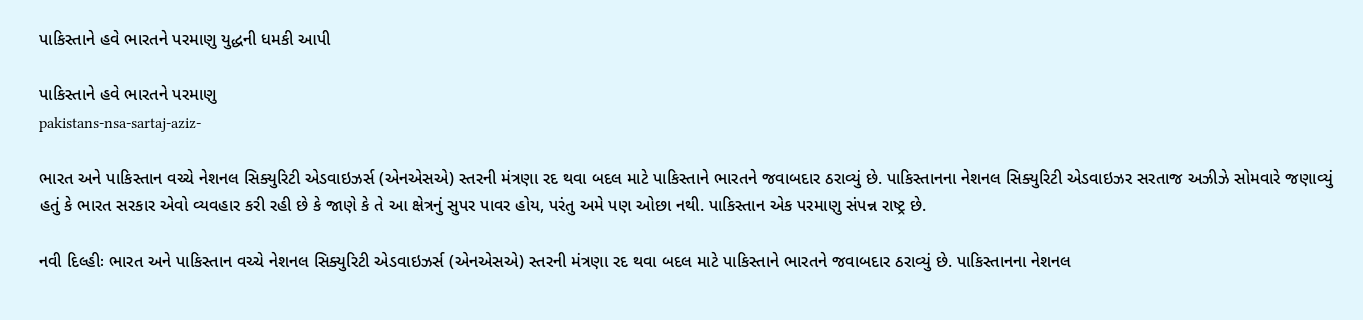પાકિસ્તાને હવે ભારતને પરમાણુ યુદ્ધની ધમકી આપી

પાકિસ્તાને હવે ભારતને પરમાણુ
pakistans-nsa-sartaj-aziz-

ભારત અને પાકિસ્તાન વચ્ચે નેશનલ સિક્યુરિટી એડવાઇઝર્સ (એનએસએ) સ્તરની મંત્રણા રદ થવા બદલ માટે પાકિસ્તાને ભારતને જવાબદાર ઠરાવ્યું છે. પાકિસ્તાનના નેશનલ સિક્યુરિટી એડવાઇઝર સરતાજ અઝીઝે સોમવારે જણાવ્યું હતું કે ભારત સરકાર એવો વ્યવહાર કરી રહી છે કે જાણે કે તે આ ક્ષેત્રનું સુપર પાવર હોય, પરંતુ અમે પણ ઓછા નથી. પાકિસ્તાન એક પરમાણુ સંપન્ન રાષ્ટ્ર છે.

નવી દિલ્હીઃ ભારત અને પાકિસ્તાન વચ્ચે નેશનલ સિક્યુરિટી એડવાઇઝર્સ (એનએસએ) સ્તરની મંત્રણા રદ થવા બદલ માટે પાકિસ્તાને ભારતને જવાબદાર ઠરાવ્યું છે. પાકિસ્તાનના નેશનલ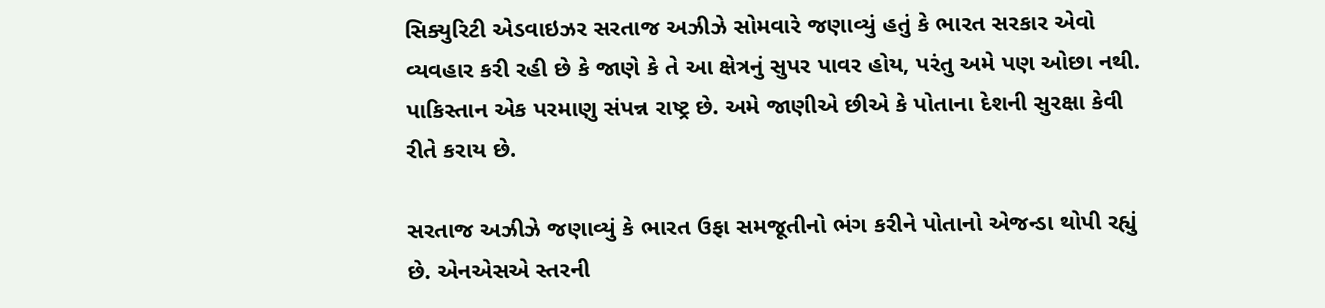સિક્યુરિટી એડવાઇઝર સરતાજ અઝીઝે સોમવારે જણાવ્યું હતું કે ભારત સરકાર એવો વ્યવહાર કરી રહી છે કે જાણે કે તે આ ક્ષેત્રનું સુપર પાવર હોય, પરંતુ અમે પણ ઓછા નથી. પાકિસ્તાન એક પરમાણુ સંપન્ન રાષ્ટ્ર છે. અમે જાણીએ છીએ કે પોતાના દેશની સુરક્ષા કેવી રીતે કરાય છે.

સરતાજ અઝીઝે જણાવ્યું કે ભારત ઉફા સમજૂતીનો ભંગ કરીને પોતાનો એજન્ડા થોપી રહ્યું છે. એનએસએ સ્તરની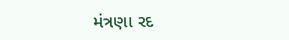મંત્રણા રદ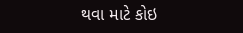થવા માટે કોઇ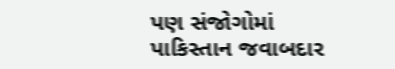પણ સંજોગોમાં પાકિસ્તાન જવાબદાર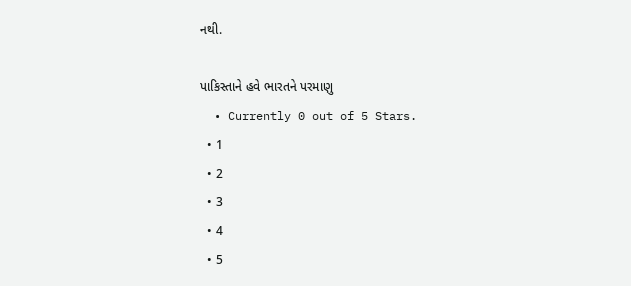નથી.

પાકિસ્તાને હવે ભારતને પરમાણુ
  • Currently 0 out of 5 Stars.
  • 1
  • 2
  • 3
  • 4
  • 5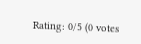Rating: 0/5 (0 votes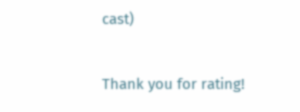cast)

Thank you for rating!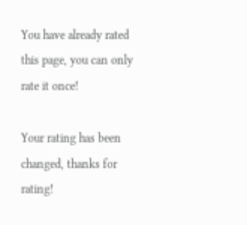You have already rated this page, you can only rate it once!

Your rating has been changed, thanks for rating!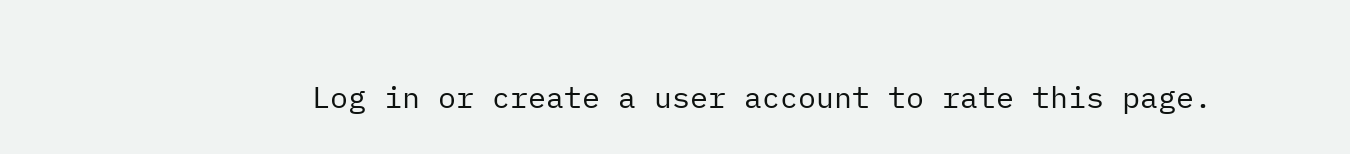Log in or create a user account to rate this page.